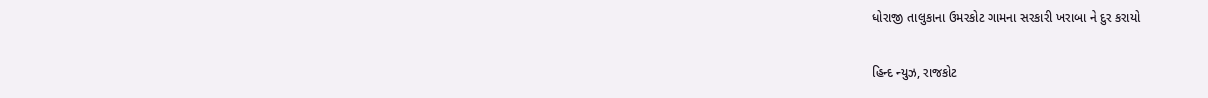ધોરાજી તાલુકાના ઉમરકોટ ગામના સરકારી ખરાબા ને દુર કરાયો

હિન્દ ન્યુઝ, રાજકોટ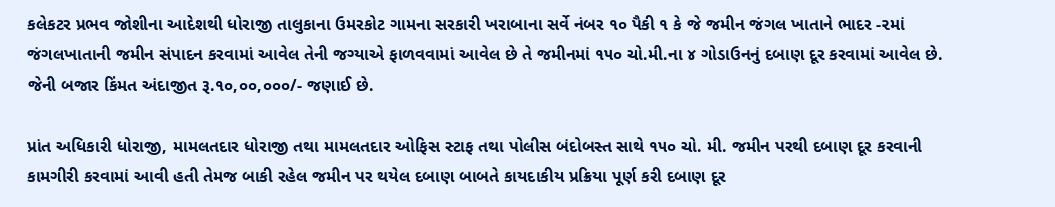કલેકટર પ્રભવ જોશીના આદેશથી ધોરાજી તાલુકાના ઉમરકોટ ગામના સરકારી ખરાબાના સર્વે નંબર ૧૦ પૈકી ૧ કે જે જમીન જંગલ ખાતાને ભાદર -૨માં જંગલખાતાની જમીન સંપાદન કરવામાં આવેલ તેની જગ્યાએ ફાળવવામાં આવેલ છે તે જમીનમાં ૧૫૦ ચો.મી.ના ૪ ગોડાઉનનું દબાણ દૂર કરવામાં આવેલ છે. જેની બજાર કિંમત અંદાજીત રૂ.૧૦,૦૦,૦૦૦/- જણાઈ છે.

પ્રાંત અધિકારી ધોરાજી, મામલતદાર ધોરાજી તથા મામલતદાર ઓફિસ સ્ટાફ તથા પોલીસ બંદોબસ્ત સાથે ૧૫૦ ચો. મી. જમીન પરથી દબાણ દૂર કરવાની કામગીરી કરવામાં આવી હતી તેમજ બાકી રહેલ જમીન પર થયેલ દબાણ બાબતે કાયદાકીય પ્રક્રિયા પૂર્ણ કરી દબાણ દૂર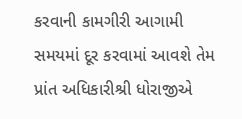કરવાની કામગીરી આગામી સમયમાં દૂર કરવામાં આવશે તેમ પ્રાંત અધિકારીશ્રી ધોરાજીએ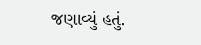જણાવ્યું હતું.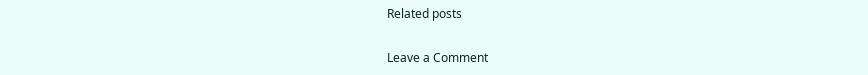Related posts

Leave a Comment